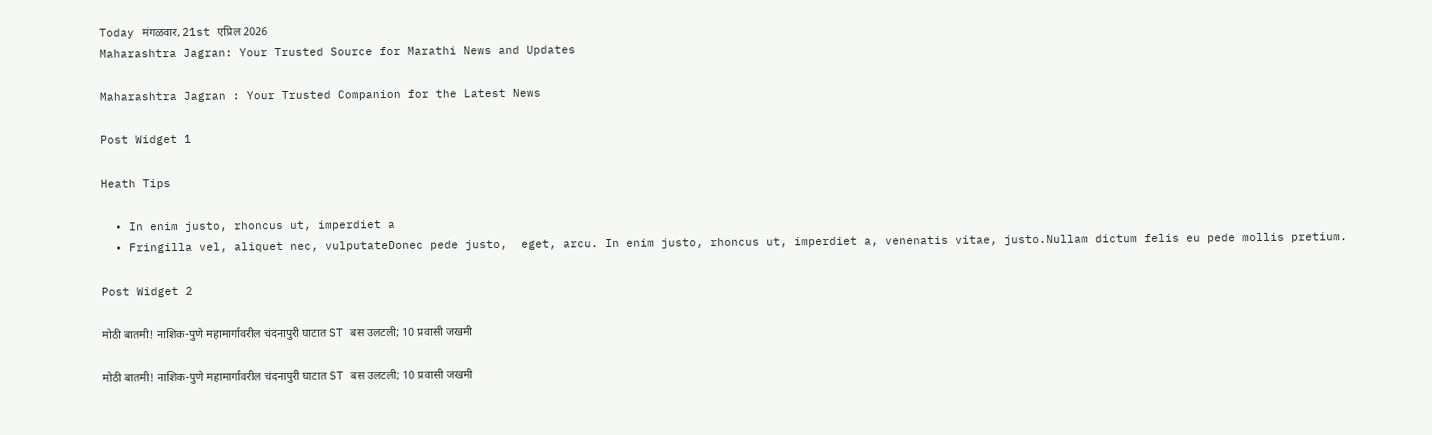Today मंगळवार, 21st एप्रिल 2026
Maharashtra Jagran: Your Trusted Source for Marathi News and Updates

Maharashtra Jagran : Your Trusted Companion for the Latest News

Post Widget 1

Heath Tips

  • In enim justo, rhoncus ut, imperdiet a
  • Fringilla vel, aliquet nec, vulputateDonec pede justo,  eget, arcu. In enim justo, rhoncus ut, imperdiet a, venenatis vitae, justo.Nullam dictum felis eu pede mollis pretium.

Post Widget 2

मोठी बातमी! नाशिक-पुणे महामार्गावरील चंदनापुरी घाटात ST बस उलटली; 10 प्रवासी जखमी

मोठी बातमी! नाशिक-पुणे महामार्गावरील चंदनापुरी घाटात ST बस उलटली; 10 प्रवासी जखमी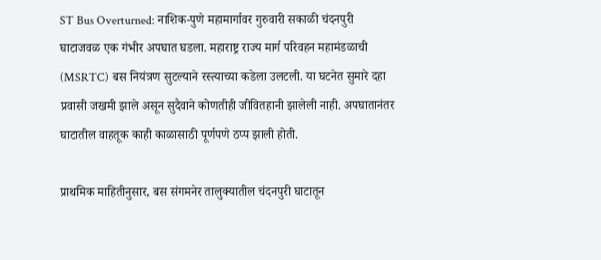ST Bus Overturned: नाशिक-पुणे महामार्गावर गुरुवारी सकाळी चंदनपुरी घाटाजवळ एक गंभीर अपघात घडला. महाराष्ट्र राज्य मार्ग परिवहन महामंडळाची (MSRTC) बस नियंत्रण सुटल्याने रस्त्याच्या कडेला उलटली. या घटनेत सुमारे दहा प्रवासी जखमी झाले असून सुदैवाने कोणतीही जीवितहानी झालेली नाही. अपघातानंतर घाटातील वाहतूक काही काळासाठी पूर्णपणे ठप्प झाली होती.

प्राथमिक माहितीनुसार, बस संगमनेर तालुक्यातील चंदनपुरी घाटातून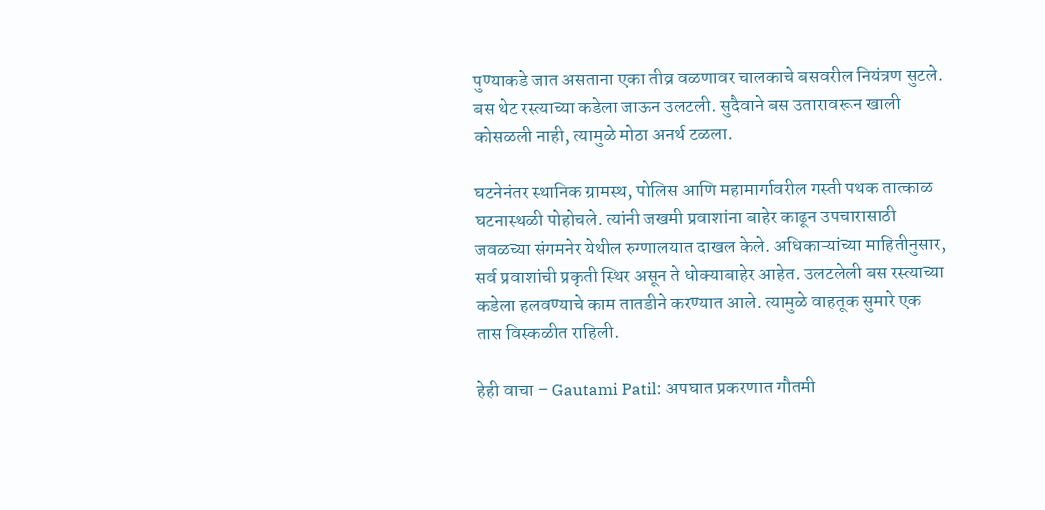पुण्याकडे जात असताना एका तीव्र वळणावर चालकाचे बसवरील नियंत्रण सुटले. बस थेट रस्त्याच्या कडेला जाऊन उलटली. सुदैवाने बस उतारावरून खाली कोसळली नाही, त्यामुळे मोठा अनर्थ टळला.

घटनेनंतर स्थानिक ग्रामस्थ, पोलिस आणि महामार्गावरील गस्ती पथक तात्काळ घटनास्थळी पोहोचले. त्यांनी जखमी प्रवाशांना बाहेर काढून उपचारासाठी जवळच्या संगमनेर येथील रुग्णालयात दाखल केले. अधिकाऱ्यांच्या माहितीनुसार, सर्व प्रवाशांची प्रकृती स्थिर असून ते धोक्याबाहेर आहेत. उलटलेली बस रस्त्याच्या कडेला हलवण्याचे काम तातडीने करण्यात आले. त्यामुळे वाहतूक सुमारे एक तास विस्कळीत राहिली.

हेही वाचा – Gautami Patil: अपघात प्रकरणात गौतमी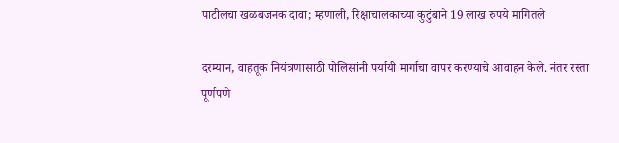पाटीलचा खळबजनक दावा; म्हणाली, रिक्षाचालकाच्या कुटुंबाने 19 लाख रुपये मागितले

दरम्यान, वाहतूक नियंत्रणासाठी पोलिसांनी पर्यायी मार्गाचा वापर करण्याचे आवाहन केले. नंतर रस्ता पूर्णपणे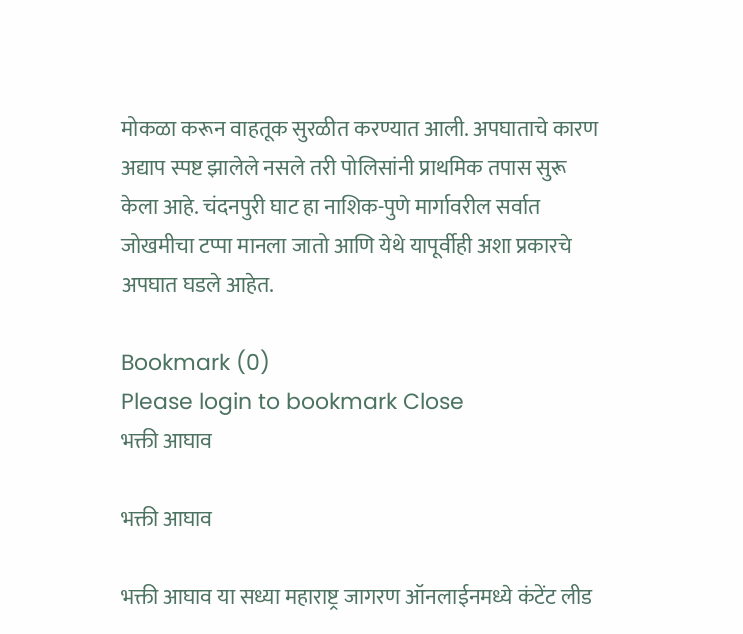मोकळा करून वाहतूक सुरळीत करण्यात आली. अपघाताचे कारण अद्याप स्पष्ट झालेले नसले तरी पोलिसांनी प्राथमिक तपास सुरू केला आहे. चंदनपुरी घाट हा नाशिक-पुणे मार्गावरील सर्वात जोखमीचा टप्पा मानला जातो आणि येथे यापूर्वीही अशा प्रकारचे अपघात घडले आहेत.

Bookmark (0)
Please login to bookmark Close
भक्ती आघाव

भक्ती आघाव

भक्ती आघाव या सध्या महाराष्ट्र जागरण ऑनलाईनमध्ये कंटेंट लीड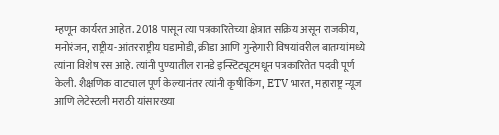म्हणून कार्यरत आहेत. 2018 पासून त्या पत्रकारितेच्या क्षेत्रात सक्रिय असून राजकीय, मनोरंजन, राष्ट्रीय-आंतरराष्ट्रीय घडामोडी, क्रीडा आणि गुन्हेगारी विषयांवरील बातम्यांमध्ये त्यांना विशेष रस आहे. त्यांनी पुण्यातील रानडे इन्स्टिट्यूटमधून पत्रकारितेत पदवी पूर्ण केली. शैक्षणिक वाटचाल पूर्ण केल्यानंतर त्यांनी कृषीकिंग, ETV भारत, महाराष्ट्र न्यूज आणि लेटेस्टली मराठी यांसारख्या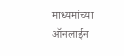माध्यमांच्या ऑनलाईन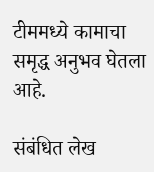टीममध्ये कामाचा समृद्ध अनुभव घेतला आहे.

संबंधित लेख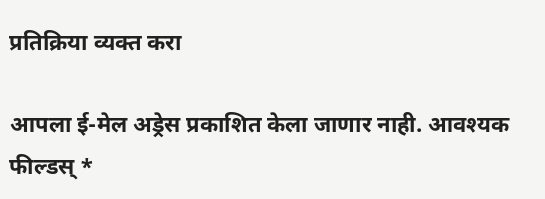प्रतिक्रिया व्यक्त करा

आपला ई-मेल अड्रेस प्रकाशित केला जाणार नाही. आवश्यक फील्डस् *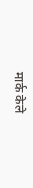मार्क केले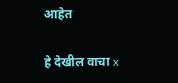आहेत

हे देखील वाचा x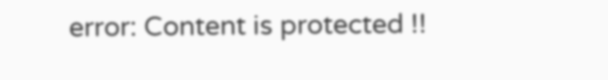error: Content is protected !!